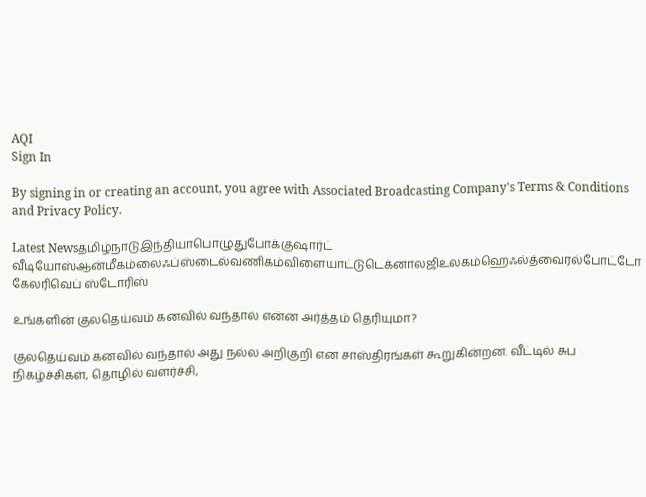AQI
Sign In

By signing in or creating an account, you agree with Associated Broadcasting Company's Terms & Conditions and Privacy Policy.

Latest Newsதமிழ்நாடுஇந்தியாபொழுதுபோக்குஷார்ட் வீடியோஸ்ஆன்மீகம்லைஃப்ஸ்டைல்வணிகம்விளையாட்டுடெக்னாலஜிஉலகம்ஹெஃல்த்வைரல்போட்டோ கேலரிவெப் ஸ்டோரிஸ்

உங்களின் குலதெய்வம் கனவில் வந்தால் என்ன அர்த்தம் தெரியுமா?

குலதெய்வம் கனவில் வந்தால் அது நல்ல அறிகுறி என சாஸ்திரங்கள் கூறுகின்றன. வீட்டில் சுப நிகழ்ச்சிகள், தொழில் வளர்ச்சி,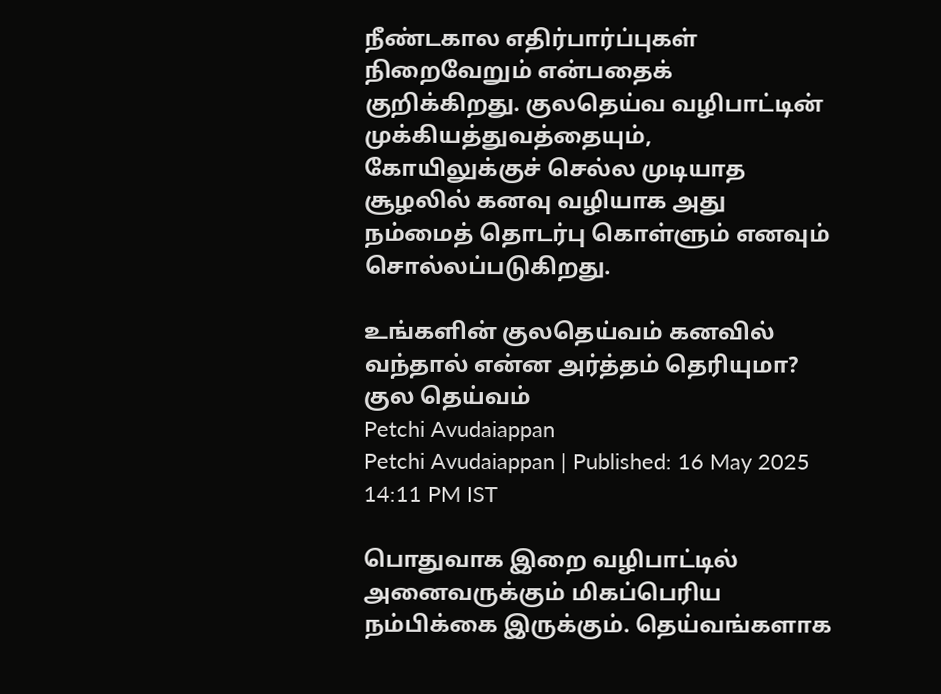நீண்டகால எதிர்பார்ப்புகள் நிறைவேறும் என்பதைக் குறிக்கிறது. குலதெய்வ வழிபாட்டின் முக்கியத்துவத்தையும், கோயிலுக்குச் செல்ல முடியாத சூழலில் கனவு வழியாக அது நம்மைத் தொடர்பு கொள்ளும் எனவும் சொல்லப்படுகிறது.

உங்களின் குலதெய்வம் கனவில் வந்தால் என்ன அர்த்தம் தெரியுமா?
குல தெய்வம்
Petchi Avudaiappan
Petchi Avudaiappan | Published: 16 May 2025 14:11 PM IST

பொதுவாக இறை வழிபாட்டில் அனைவருக்கும் மிகப்பெரிய நம்பிக்கை இருக்கும். தெய்வங்களாக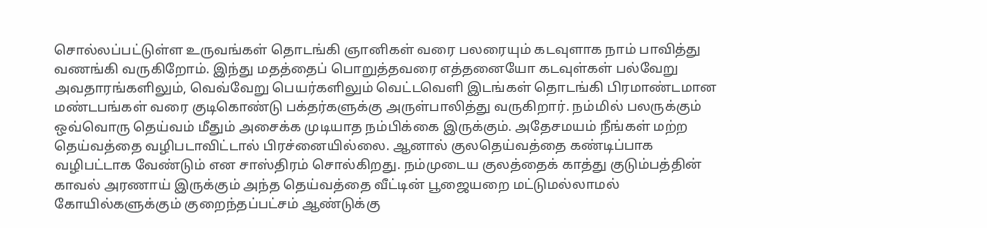சொல்லப்பட்டுள்ள உருவங்கள் தொடங்கி ஞானிகள் வரை பலரையும் கடவுளாக நாம் பாவித்து வணங்கி வருகிறோம். இந்து மதத்தைப் பொறுத்தவரை எத்தனையோ கடவுள்கள் பல்வேறு அவதாரங்களிலும், வெவ்வேறு பெயர்களிலும் வெட்டவெளி இடங்கள் தொடங்கி பிரமாண்டமான மண்டபங்கள் வரை குடிகொண்டு பக்தர்களுக்கு அருள்பாலித்து வருகிறார். நம்மில் பலருக்கும் ஒவ்வொரு தெய்வம் மீதும் அசைக்க முடியாத நம்பிக்கை இருக்கும். அதேசமயம் நீங்கள் மற்ற தெய்வத்தை வழிபடாவிட்டால் பிரச்னையில்லை. ஆனால் குலதெய்வத்தை கண்டிப்பாக வழிபட்டாக வேண்டும் என சாஸ்திரம் சொல்கிறது. நம்முடைய குலத்தைக் காத்து குடும்பத்தின் காவல் அரணாய் இருக்கும் அந்த தெய்வத்தை வீட்டின் பூஜையறை மட்டுமல்லாமல் கோயில்களுக்கும் குறைந்தப்பட்சம் ஆண்டுக்கு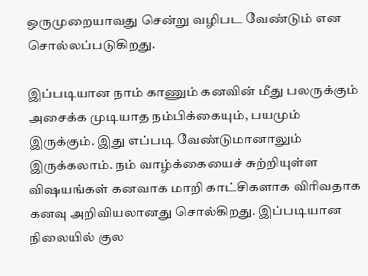ஒருமுறையாவது சென்று வழிபட வேண்டும் என சொல்லப்படுகிறது.

இப்படியான நாம் காணும் கனவின் மீது பலருக்கும் அசைக்க முடியாத நம்பிக்கையும், பயமும் இருக்கும். இது எப்படி வேண்டுமானாலும் இருக்கலாம். நம் வாழ்க்கையைச் சுற்றியுள்ள விஷயங்கள் கனவாக மாறி காட்சிகளாக விரிவதாக கனவு அறிவியலானது சொல்கிறது. இப்படியான நிலையில் குல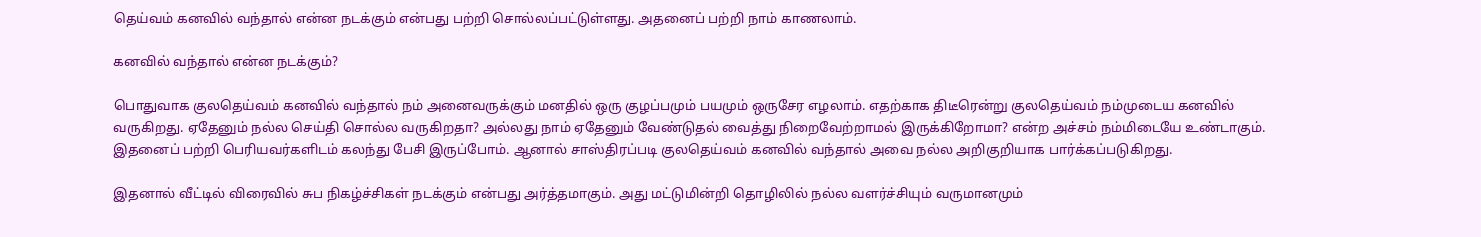தெய்வம் கனவில் வந்தால் என்ன நடக்கும் என்பது பற்றி சொல்லப்பட்டுள்ளது. அதனைப் பற்றி நாம் காணலாம்.

கனவில் வந்தால் என்ன நடக்கும்?

பொதுவாக குலதெய்வம் கனவில் வந்தால் நம் அனைவருக்கும் மனதில் ஒரு குழப்பமும் பயமும் ஒருசேர எழலாம். எதற்காக திடீரென்று குலதெய்வம் நம்முடைய கனவில் வருகிறது. ஏதேனும் நல்ல செய்தி சொல்ல வருகிறதா? அல்லது நாம் ஏதேனும் வேண்டுதல் வைத்து நிறைவேற்றாமல் இருக்கிறோமா? என்ற அச்சம் நம்மிடையே உண்டாகும். இதனைப் பற்றி பெரியவர்களிடம் கலந்து பேசி இருப்போம். ஆனால் சாஸ்திரப்படி குலதெய்வம் கனவில் வந்தால் அவை நல்ல அறிகுறியாக பார்க்கப்படுகிறது.

இதனால் வீட்டில் விரைவில் சுப நிகழ்ச்சிகள் நடக்கும் என்பது அர்த்தமாகும். அது மட்டுமின்றி தொழிலில் நல்ல வளர்ச்சியும் வருமானமும்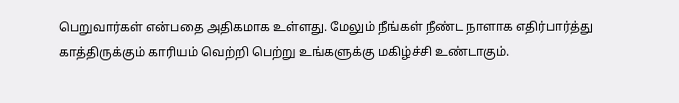பெறுவார்கள் என்பதை அதிகமாக உள்ளது. மேலும் நீங்கள் நீண்ட நாளாக எதிர்பார்த்து காத்திருக்கும் காரியம் வெற்றி பெற்று உங்களுக்கு மகிழ்ச்சி உண்டாகும்.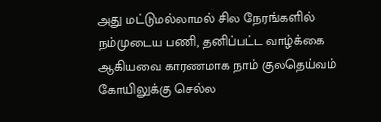அது மட்டுமல்லாமல் சில நேரங்களில் நம்முடைய பணி, தனிப்பட்ட வாழ்க்கை ஆகியவை காரணமாக நாம் குலதெய்வம் கோயிலுக்கு செல்ல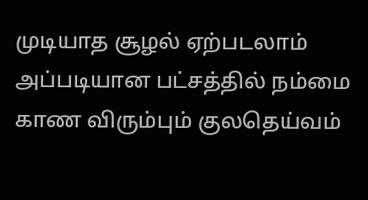முடியாத சூழல் ஏற்படலாம் அப்படியான பட்சத்தில் நம்மை காண விரும்பும் குலதெய்வம்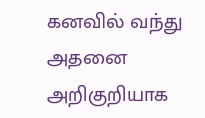கனவில் வந்து அதனை அறிகுறியாக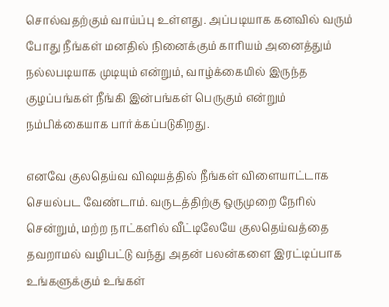சொல்வதற்கும் வாய்ப்பு உள்ளது. அப்படியாக கனவில் வரும் போது நீங்கள் மனதில் நினைக்கும் காரியம் அனைத்தும் நல்லபடியாக முடியும் என்றும், வாழ்க்கையில் இருந்த குழப்பங்கள் நீங்கி இன்பங்கள் பெருகும் என்றும் நம்பிக்கையாக பார்க்கப்படுகிறது.

எனவே குலதெய்வ விஷயத்தில் நீங்கள் விளையாட்டாக செயல்பட வேண்டாம். வருடத்திற்கு ஒருமுறை நேரில் சென்றும், மற்ற நாட்களில் வீட்டிலேயே குலதெய்வத்தை தவறாமல் வழிபட்டு வந்து அதன் பலன்களை இரட்டிப்பாக உங்களுக்கும் உங்கள்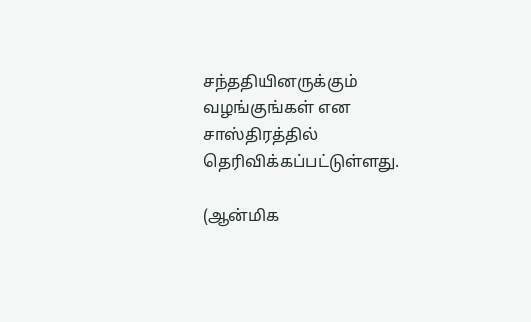சந்ததியினருக்கும் வழங்குங்கள் என சாஸ்திரத்தில் தெரிவிக்கப்பட்டுள்ளது.

(ஆன்மிக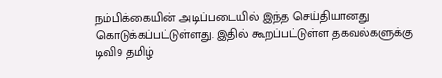நம்பிக்கையின் அடிப்படையில் இந்த செய்தியானது கொடுக்கப்பட்டுள்ளது. இதில் கூறப்பட்டுள்ள தகவல்களுக்கு டிவி9 தமிழ்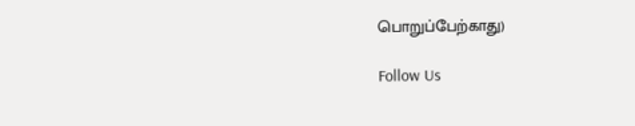பொறுப்பேற்காது)

Follow Us